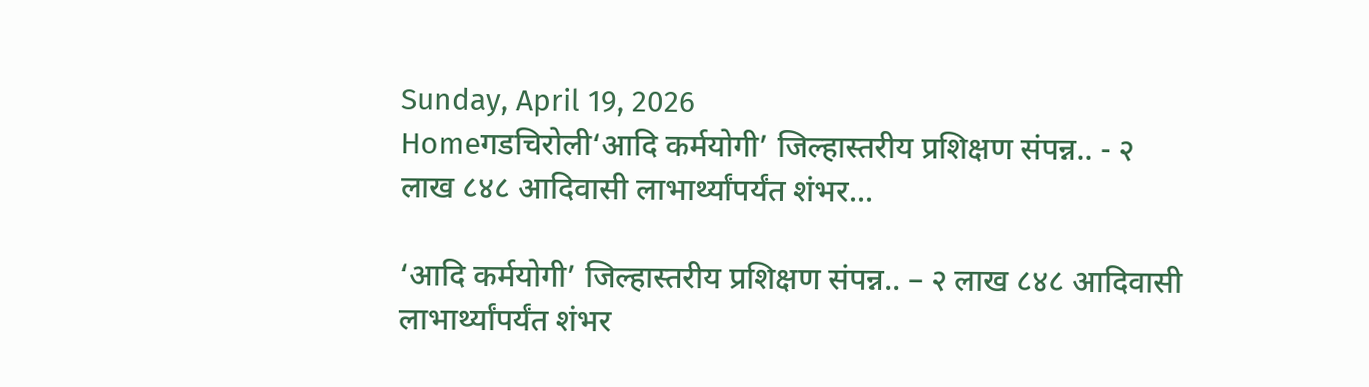Sunday, April 19, 2026
Homeगडचिरोली‘आदि कर्मयोगी’ जिल्हास्तरीय प्रशिक्षण संपन्न.. - २ लाख ८४८ आदिवासी लाभार्थ्यांपर्यंत शंभर...

‘आदि कर्मयोगी’ जिल्हास्तरीय प्रशिक्षण संपन्न.. – २ लाख ८४८ आदिवासी लाभार्थ्यांपर्यंत शंभर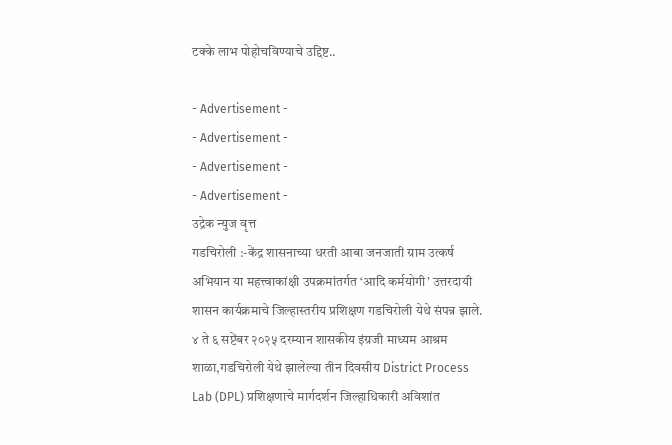टक्के लाभ पोहोचविण्याचे उद्दिष्ट..

- Advertisement -
- Advertisement -
- Advertisement -
- Advertisement -
उद्रेक न्युज वृत्त
गडचिरोली :-केंद्र शासनाच्या धरती आबा जनजाती ग्राम उत्कर्ष अभियान या महत्त्वाकांक्षी उपक्रमांतर्गत ‘आदि कर्मयोगी’ उत्तरदायी शासन कार्यक्रमाचे जिल्हास्तरीय प्रशिक्षण गडचिरोली येथे संपन्न झाले.
४ ते ६ सप्टेंबर २०२५ दरम्यान शासकीय इंग्रजी माध्यम आश्रम शाळा,गडचिरोली येथे झालेल्या तीन दिवसीय District Process Lab (DPL) प्रशिक्षणाचे मार्गदर्शन जिल्हाधिकारी अविशांत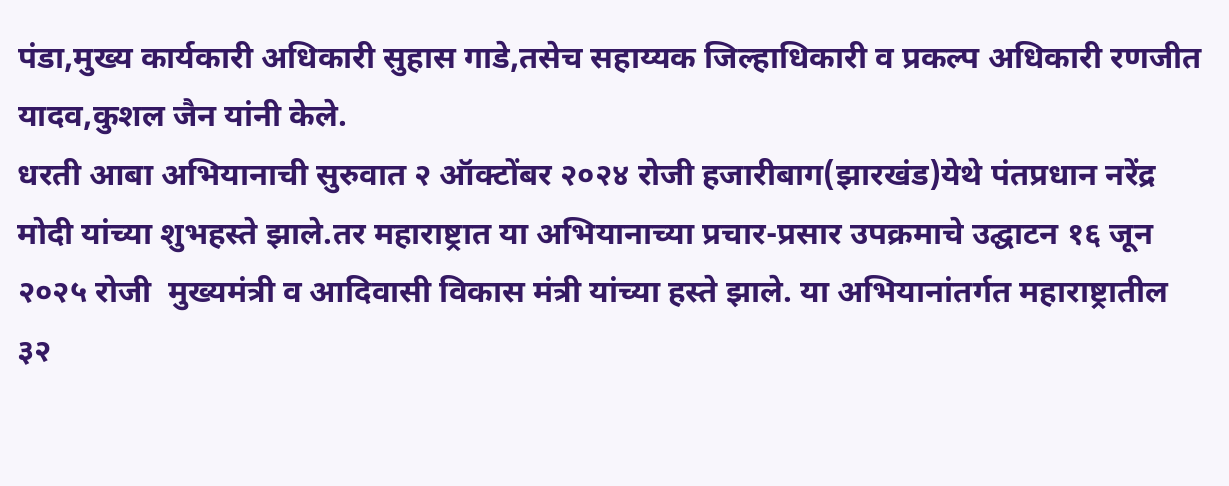पंडा,मुख्य कार्यकारी अधिकारी सुहास गाडे,तसेच सहाय्यक जिल्हाधिकारी व प्रकल्प अधिकारी रणजीत यादव,कुशल जैन यांनी केले.
धरती आबा अभियानाची सुरुवात २ ऑक्टोंबर २०२४ रोजी हजारीबाग(झारखंड)येथे पंतप्रधान नरेंद्र मोदी यांच्या शुभहस्ते झाले.तर महाराष्ट्रात या अभियानाच्या प्रचार-प्रसार उपक्रमाचे उद्घाटन १६ जून २०२५ रोजी  मुख्यमंत्री व आदिवासी विकास मंत्री यांच्या हस्ते झाले. या अभियानांतर्गत महाराष्ट्रातील ३२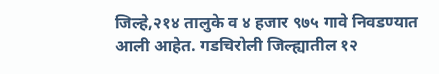जिल्हे,२१४ तालुके व ४ हजार ९७५ गावे निवडण्यात आली आहेत. गडचिरोली जिल्ह्यातील १२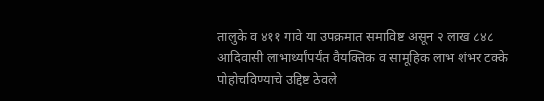तालुके व ४११ गावे या उपक्रमात समाविष्ट असून २ लाख ८४८ आदिवासी लाभार्थ्यांपर्यंत वैयक्तिक व सामूहिक लाभ शंभर टक्के पोहोचविण्याचे उद्दिष्ट ठेवले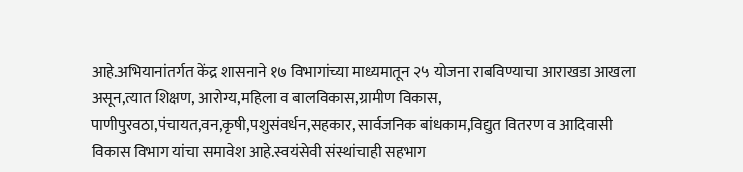आहे.अभियानांतर्गत केंद्र शासनाने १७ विभागांच्या माध्यमातून २५ योजना राबविण्याचा आराखडा आखला असून,त्यात शिक्षण, आरोग्य,महिला व बालविकास,ग्रामीण विकास, पाणीपुरवठा,पंचायत,वन,कृषी,पशुसंवर्धन,सहकार, सार्वजनिक बांधकाम,विद्युत वितरण व आदिवासी विकास विभाग यांचा समावेश आहे.स्वयंसेवी संस्थांचाही सहभाग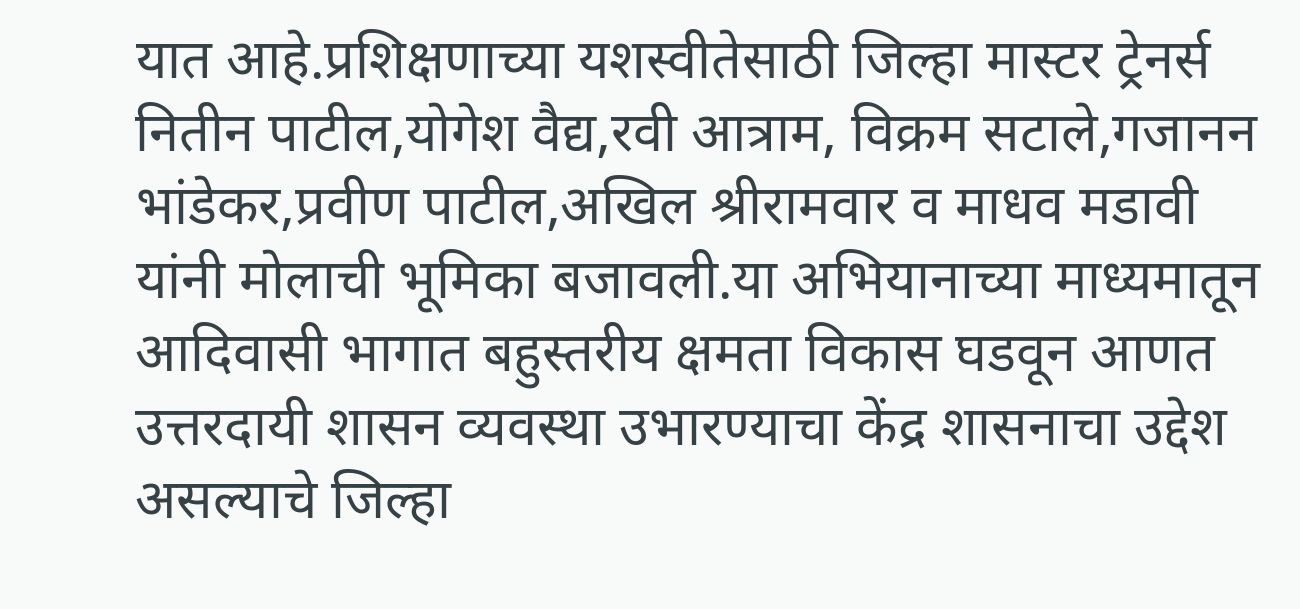यात आहे.प्रशिक्षणाच्या यशस्वीतेसाठी जिल्हा मास्टर ट्रेनर्स नितीन पाटील,योगेश वैद्य,रवी आत्राम, विक्रम सटाले,गजानन भांडेकर,प्रवीण पाटील,अखिल श्रीरामवार व माधव मडावी यांनी मोलाची भूमिका बजावली.या अभियानाच्या माध्यमातून आदिवासी भागात बहुस्तरीय क्षमता विकास घडवून आणत उत्तरदायी शासन व्यवस्था उभारण्याचा केंद्र शासनाचा उद्देश असल्याचे जिल्हा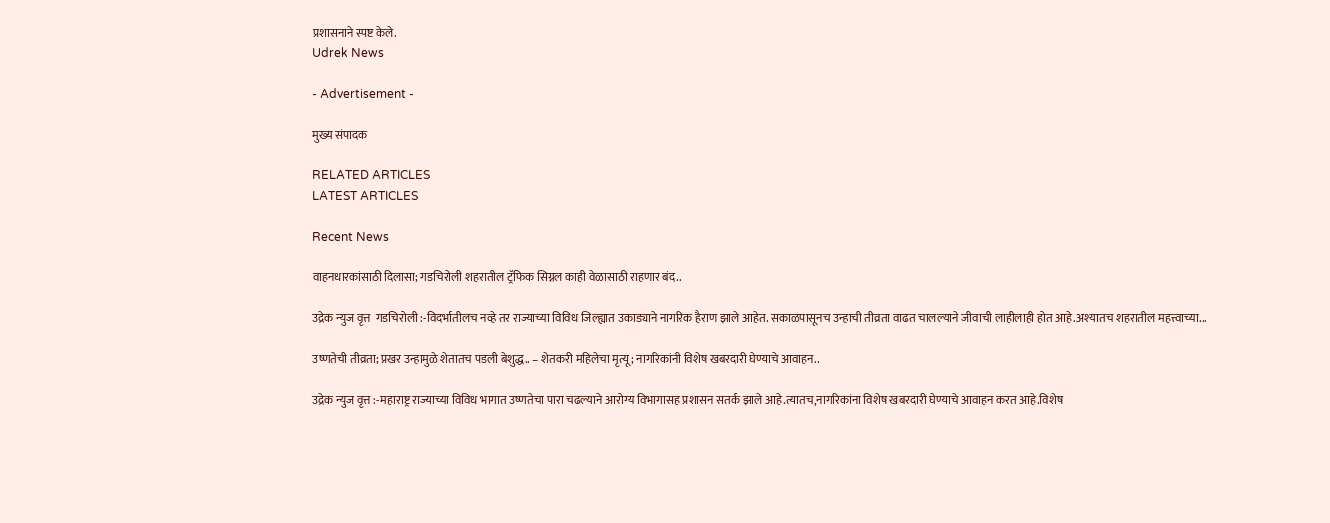प्रशासनाने स्पष्ट केले.
Udrek News

- Advertisement -

मुख्य संपादक

RELATED ARTICLES
LATEST ARTICLES

Recent News

वाहनधारकांसाठी दिलासा; गडचिरोली शहरातील ट्रॅफिक सिग्नल काही वेळासाठी राहणार बंद..

उद्रेक न्युज वृत्त  गडचिरोली :-विदर्भातीलच नव्हे तर राज्याच्या विविध जिल्ह्यात उकाड्याने नागरिक हैराण झाले आहेत. सकाळपासूनच उन्हाची तीव्रता वाढत चालल्याने जीवाची लाहीलाही होत आहे.अश्यातच शहरातील महत्त्वाच्या...

उष्णतेची तीव्रता; प्रखर उन्हामुळे शेतातच पडली बेशुद्ध.. – शेतकरी महिलेचा मृत्यू; नागरिकांनी विशेष खबरदारी घेण्याचे आवाहन..

उद्रेक न्युज वृत्त :-महाराष्ट्र राज्याच्या विविध भागात उष्णतेचा पारा चढल्याने आरोग्य विभागासह प्रशासन सतर्क झाले आहे.त्यातच,नागरिकांना विशेष खबरदारी घेण्याचे आवाहन करत आहे.विशेष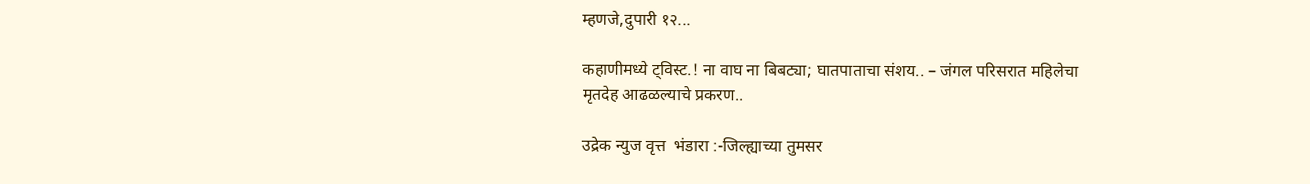म्हणजे,दुपारी १२...

कहाणीमध्ये ट्विस्ट.! ना वाघ ना बिबट्या; घातपाताचा संशय.. – जंगल परिसरात महिलेचा मृतदेह आढळल्याचे प्रकरण..

उद्रेक न्युज वृत्त  भंडारा :-जिल्ह्याच्या तुमसर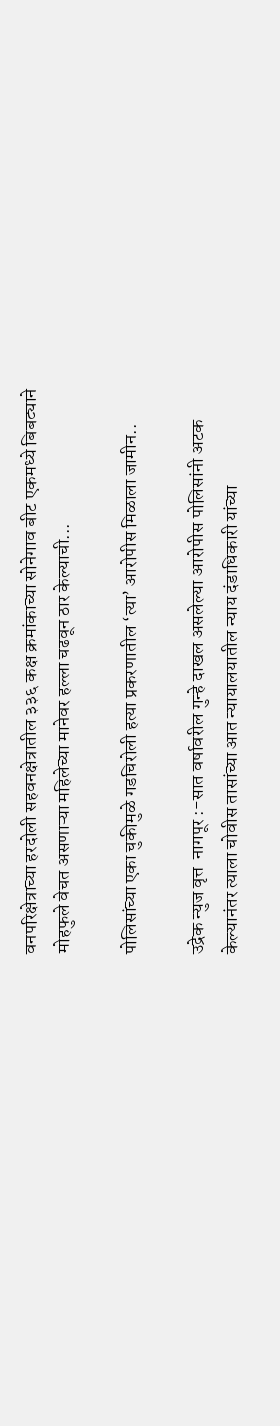वनपरिक्षेत्राच्या हरदोली सहवनक्षेत्रातील ३३६ कक्ष क्रमांकाच्या सोनेगाव बीट एकमध्ये बिबट्याने मोहफुले वेचत असणाऱ्या महिलेच्या मानेवर हल्ला चढवून ठार केल्याची...

पोलिसांच्या एका चुकीमुळे गडचिरोली हत्या प्रकरणातील ‘त्या’ आरोपीस मिळाला जामीन..

उद्रेक न्युज वृत्त  नागपूर :-सात वर्षावरील गुन्हे दाखल असलेल्या आरोपीस पोलिसांनी अटक केल्यानंतर त्याला चोवीस तासांच्या आत न्यायालयातील न्याय दंडाधिकारी यांच्या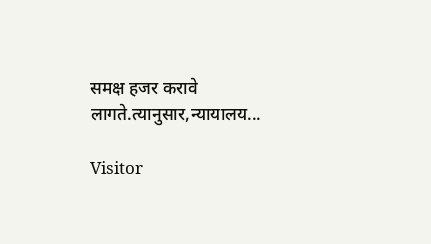समक्ष हजर करावे लागते.त्यानुसार,न्यायालय...

Visitor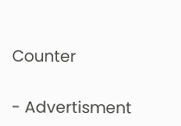Counter

- Advertisment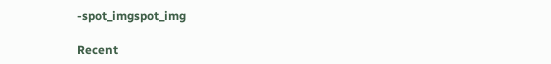-spot_imgspot_img

Recent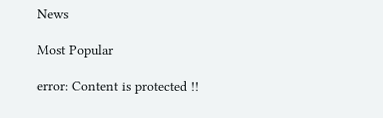News

Most Popular

error: Content is protected !!